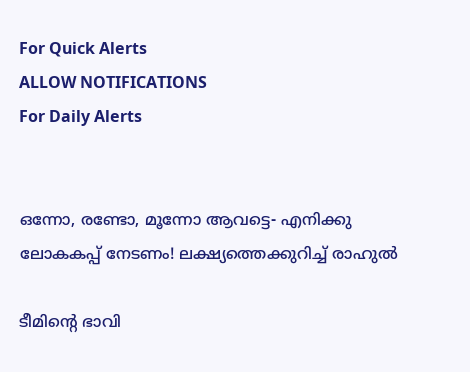For Quick Alerts
ALLOW NOTIFICATIONS
For Daily Alerts


ഒന്നോ, രണ്ടോ, മൂന്നോ ആവട്ടെ- എനിക്കു ലോകകപ്പ് നേടണം! ലക്ഷ്യത്തെക്കുറിച്ച് രാഹുല്‍

ടീമിന്റെ ഭാവി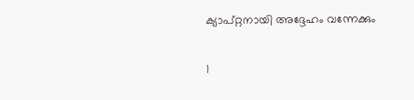ക്യാപ്റ്റനായി അദ്ദേഹം വന്നേക്കും

1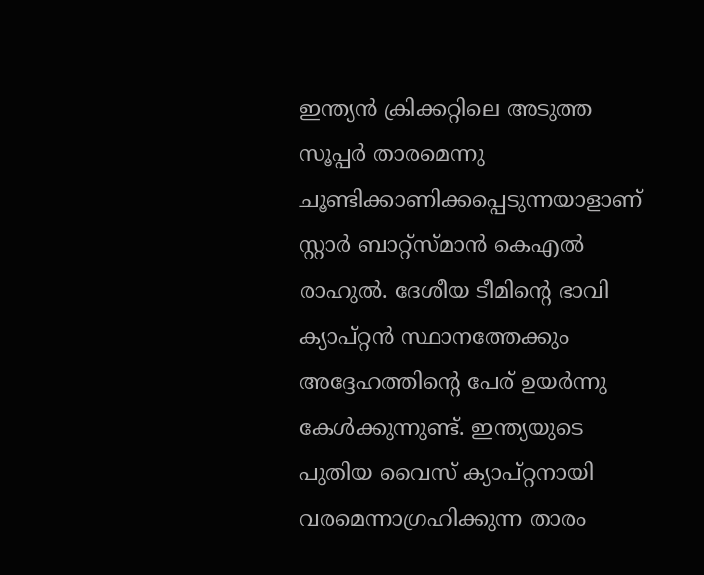ഇന്ത്യന്‍ ക്രിക്കറ്റിലെ അടുത്ത സൂപ്പര്‍ താരമെന്നു ചൂണ്ടിക്കാണിക്കപ്പെടുന്നയാളാണ് സ്റ്റാര്‍ ബാറ്റ്‌സ്മാന്‍ കെഎല്‍ രാഹുല്‍. ദേശീയ ടീമിന്റെ ഭാവി ക്യാപ്റ്റന്‍ സ്ഥാനത്തേക്കും അദ്ദേഹത്തിന്റെ പേര് ഉയര്‍ന്നു കേള്‍ക്കുന്നുണ്ട്. ഇന്ത്യയുടെ പുതിയ വൈസ് ക്യാപ്റ്റനായി വരമെന്നാഗ്രഹിക്കുന്ന താരം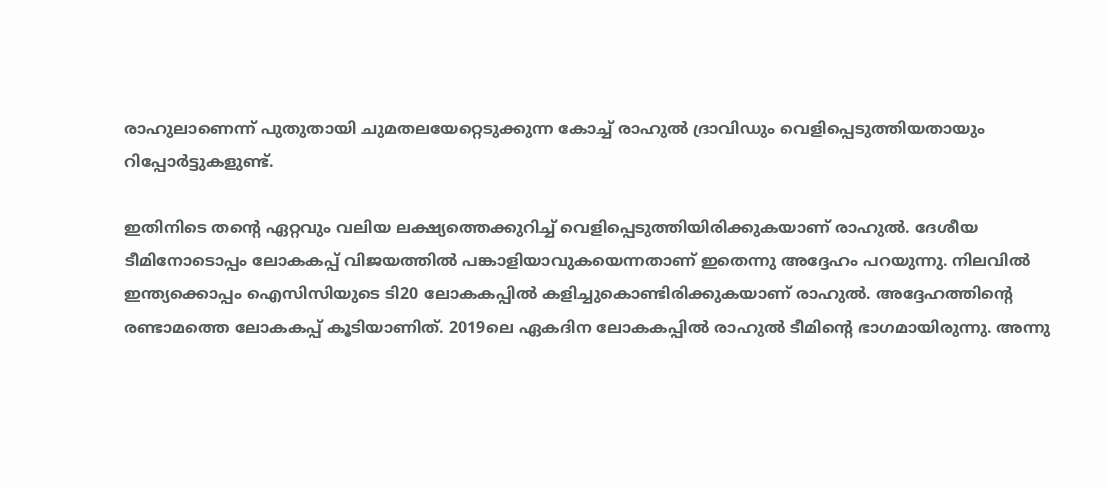രാഹുലാണെന്ന് പുതുതായി ചുമതലയേറ്റെടുക്കുന്ന കോച്ച് രാഹുല്‍ ദ്രാവിഡും വെളിപ്പെടുത്തിയതായും റിപ്പോര്‍ട്ടുകളുണ്ട്.

ഇതിനിടെ തന്റെ ഏറ്റവും വലിയ ലക്ഷ്യത്തെക്കുറിച്ച് വെളിപ്പെടുത്തിയിരിക്കുകയാണ് രാഹുല്‍. ദേശീയ ടീമിനോടൊപ്പം ലോകകപ്പ് വിജയത്തില്‍ പങ്കാളിയാവുകയെന്നതാണ് ഇതെന്നു അദ്ദേഹം പറയുന്നു. നിലവില്‍ ഇന്ത്യക്കൊപ്പം ഐസിസിയുടെ ടി20 ലോകകപ്പില്‍ കളിച്ചുകൊണ്ടിരിക്കുകയാണ് രാഹുല്‍. അദ്ദേഹത്തിന്റെ രണ്ടാമത്തെ ലോകകപ്പ് കൂടിയാണിത്. 2019ലെ ഏകദിന ലോകകപ്പില്‍ രാഹുല്‍ ടീമിന്റെ ഭാഗമായിരുന്നു. അന്നു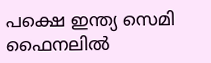പക്ഷെ ഇന്ത്യ സെമി ഫൈനലില്‍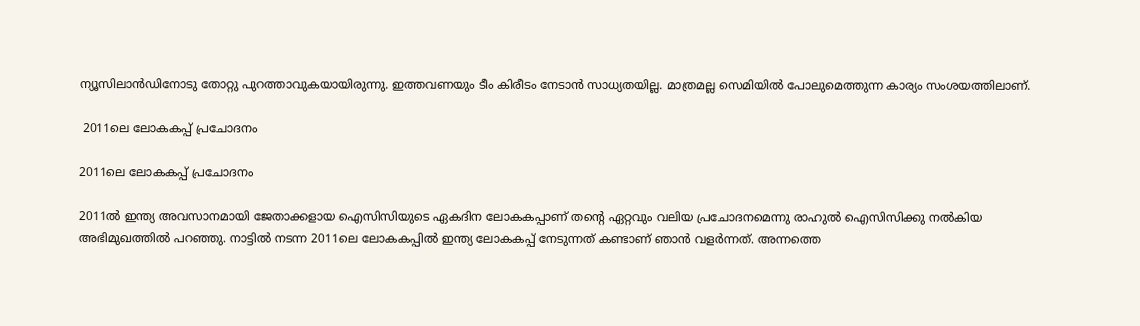ന്യൂസിലാന്‍ഡിനോടു തോറ്റു പുറത്താവുകയായിരുന്നു. ഇത്തവണയും ടീം കിരീടം നേടാന്‍ സാധ്യതയില്ല. മാത്രമല്ല സെമിയില്‍ പോലുമെത്തുന്ന കാര്യം സംശയത്തിലാണ്.

 2011ലെ ലോകകപ്പ് പ്രചോദനം

2011ലെ ലോകകപ്പ് പ്രചോദനം

2011ല്‍ ഇന്ത്യ അവസാനമായി ജേതാക്കളായ ഐസിസിയുടെ ഏകദിന ലോകകപ്പാണ് തന്റെ ഏറ്റവും വലിയ പ്രചോദനമെന്നു രാഹുല്‍ ഐസിസിക്കു നല്‍കിയ അഭിമുഖത്തില്‍ പറഞ്ഞു. നാട്ടില്‍ നടന്ന 2011ലെ ലോകകപ്പില്‍ ഇന്ത്യ ലോകകപ്പ് നേടുന്നത് കണ്ടാണ് ഞാന്‍ വളര്‍ന്നത്. അന്നത്തെ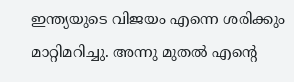ഇന്ത്യയുടെ വിജയം എന്നെ ശരിക്കും മാറ്റിമറിച്ചു. അന്നു മുതല്‍ എന്റെ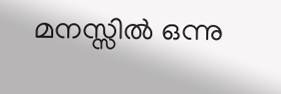മനസ്സില്‍ ഒന്നു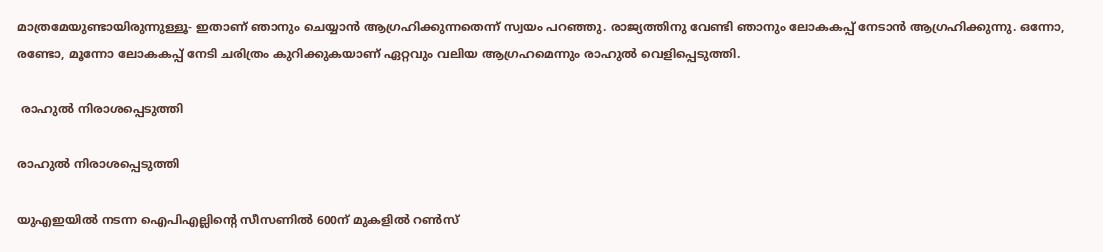മാത്രമേയുണ്ടായിരുന്നുള്ളൂ- ഇതാണ് ഞാനും ചെയ്യാന്‍ ആഗ്രഹിക്കുന്നതെന്ന് സ്വയം പറഞ്ഞു. രാജ്യത്തിനു വേണ്ടി ഞാനും ലോകകപ്പ് നേടാന്‍ ആഗ്രഹിക്കുന്നു. ഒന്നോ, രണ്ടോ, മൂന്നോ ലോകകപ്പ് നേടി ചരിത്രം കുറിക്കുകയാണ് ഏറ്റവും വലിയ ആഗ്രഹമെന്നും രാഹുല്‍ വെളിപ്പെടുത്തി.

 രാഹുല്‍ നിരാശപ്പെടുത്തി

രാഹുല്‍ നിരാശപ്പെടുത്തി

യുഎഇയില്‍ നടന്ന ഐപിഎല്ലിന്റെ സീസണില്‍ 600ന് മുകളില്‍ റണ്‍സ്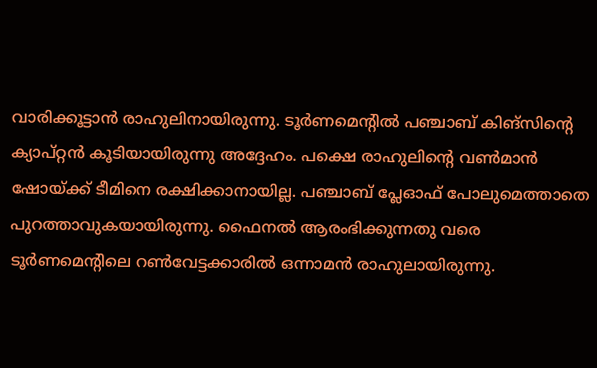വാരിക്കൂട്ടാന്‍ രാഹുലിനായിരുന്നു. ടൂര്‍ണമെന്റില്‍ പഞ്ചാബ് കിങ്‌സിന്റെ ക്യാപ്റ്റന്‍ കൂടിയായിരുന്നു അദ്ദേഹം. പക്ഷെ രാഹുലിന്റെ വണ്‍മാന്‍ ഷോയ്ക്ക് ടീമിനെ രക്ഷിക്കാനായില്ല. പഞ്ചാബ് പ്ലേഓഫ് പോലുമെത്താതെ പുറത്താവുകയായിരുന്നു. ഫൈനല്‍ ആരംഭിക്കുന്നതു വരെ ടൂര്‍ണമെന്റിലെ റണ്‍വേട്ടക്കാരില്‍ ഒന്നാമന്‍ രാഹുലായിരുന്നു.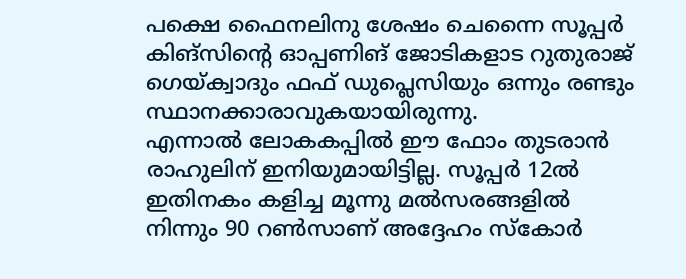പക്ഷെ ഫൈനലിനു ശേഷം ചെന്നൈ സൂപ്പര്‍ കിങ്‌സിന്റെ ഓപ്പണിങ് ജോടികളാട റുതുരാജ് ഗെയ്ക്വാദും ഫഫ് ഡുപ്ലെസിയും ഒന്നും രണ്ടും സ്ഥാനക്കാരാവുകയായിരുന്നു.
എന്നാല്‍ ലോകകപ്പില്‍ ഈ ഫോം തുടരാന്‍ രാഹുലിന് ഇനിയുമായിട്ടില്ല. സൂപ്പര്‍ 12ല്‍ ഇതിനകം കളിച്ച മൂന്നു മല്‍സരങ്ങളില്‍ നിന്നും 90 റണ്‍സാണ് അദ്ദേഹം സ്‌കോര്‍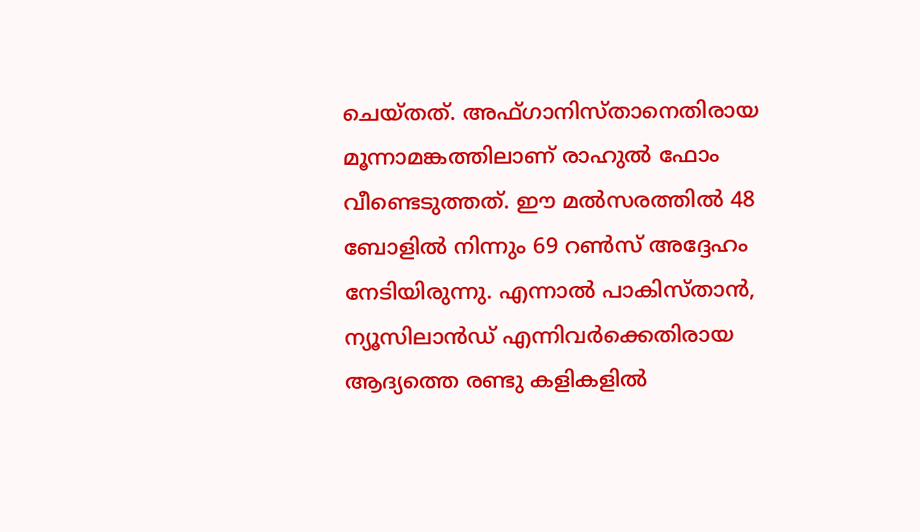ചെയ്തത്. അഫ്ഗാനിസ്താനെതിരായ മൂന്നാമങ്കത്തിലാണ് രാഹുല്‍ ഫോം വീണ്ടെടുത്തത്. ഈ മല്‍സരത്തില്‍ 48 ബോളില്‍ നിന്നും 69 റണ്‍സ് അദ്ദേഹം നേടിയിരുന്നു. എന്നാല്‍ പാകിസ്താന്‍, ന്യൂസിലാന്‍ഡ് എന്നിവര്‍ക്കെതിരായ ആദ്യത്തെ രണ്ടു കളികളില്‍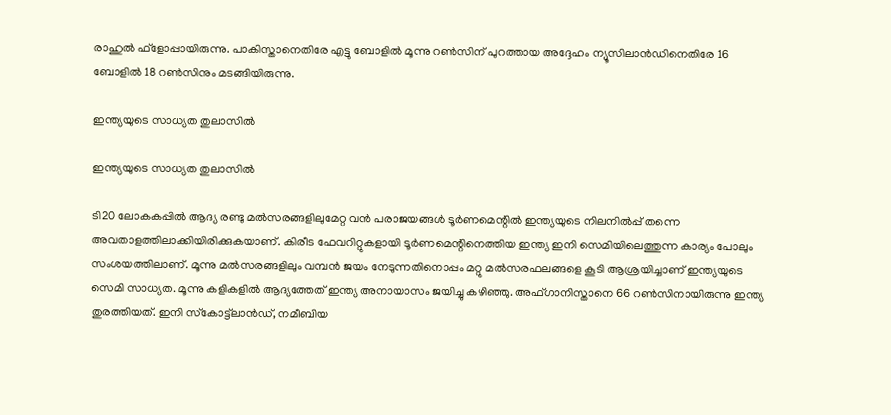രാഹുല്‍ ഫ്‌ളോപ്പായിരുന്നു. പാകിസ്താനെതിരേ എട്ടു ബോളില്‍ മൂന്നു റണ്‍സിന് പുറത്തായ അദ്ദേഹം ന്യൂസിലാന്‍ഡിനെതിരേ 16 ബോളില്‍ 18 റണ്‍സിനും മടങ്ങിയിരുന്നു.

ഇന്ത്യയുടെ സാധ്യത തുലാസില്‍

ഇന്ത്യയുടെ സാധ്യത തുലാസില്‍

ടി20 ലോകകപ്പില്‍ ആദ്യ രണ്ടു മല്‍സരങ്ങളിലുമേറ്റ വന്‍ പരാജയങ്ങള്‍ ടൂര്‍ണമെന്റില്‍ ഇന്ത്യയുടെ നിലനില്‍പ്പ് തന്നെ അവതാളത്തിലാക്കിയിരിക്കുകയാണ്. കിരീട ഫേവറിറ്റുകളായി ടൂര്‍ണമെന്റിനെത്തിയ ഇന്ത്യ ഇനി സെമിയിലെത്തുന്ന കാര്യം പോലും സംശയത്തിലാണ്. മൂന്നു മല്‍സരങ്ങളിലും വമ്പന്‍ ജയം നേടുന്നതിനൊപ്പം മറ്റു മല്‍സരഫലങ്ങളെ കൂടി ആശ്രയിച്ചാണ് ഇന്ത്യയുടെ സെമി സാധ്യത. മൂന്നു കളികളില്‍ ആദ്യത്തേത് ഇന്ത്യ അനായാസം ജയിച്ചു കഴിഞ്ഞു. അഫ്ഗാനിസ്താനെ 66 റണ്‍സിനായിരുന്നു ഇന്ത്യ തുരത്തിയത്. ഇനി സ്‌കോട്ട്‌ലാന്‍ഡ്, നമീബിയ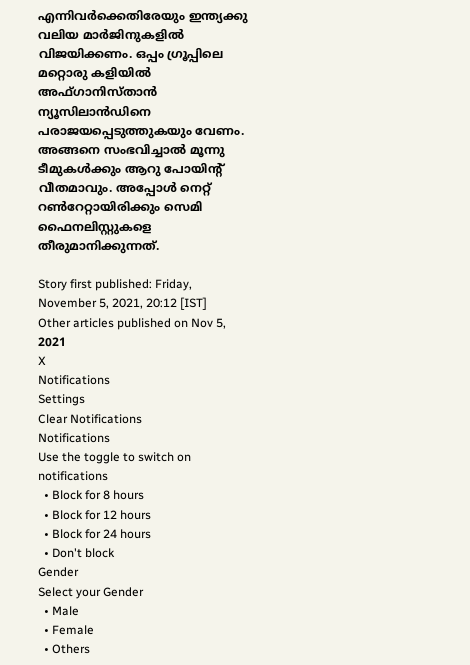എന്നിവര്‍ക്കെതിരേയും ഇന്ത്യക്കു വലിയ മാര്‍ജിനുകളില്‍ വിജയിക്കണം. ഒപ്പം ഗ്രൂപ്പിലെ മറ്റൊരു കളിയില്‍ അഫ്ഗാനിസ്താന്‍ ന്യൂസിലാന്‍ഡിനെ പരാജയപ്പെടുത്തുകയും വേണം. അങ്ങനെ സംഭവിച്ചാല്‍ മൂന്നു ടീമുകള്‍ക്കും ആറു പോയിന്റ് വീതമാവും. അപ്പോള്‍ നെറ്റ് റണ്‍റേറ്റായിരിക്കും സെമി ഫൈനലിസ്റ്റുകളെ തീരുമാനിക്കുന്നത്.

Story first published: Friday, November 5, 2021, 20:12 [IST]
Other articles published on Nov 5, 2021
X
Notifications
Settings
Clear Notifications
Notifications
Use the toggle to switch on notifications
  • Block for 8 hours
  • Block for 12 hours
  • Block for 24 hours
  • Don't block
Gender
Select your Gender
  • Male
  • Female
  • Others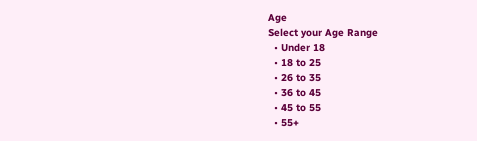Age
Select your Age Range
  • Under 18
  • 18 to 25
  • 26 to 35
  • 36 to 45
  • 45 to 55
  • 55+